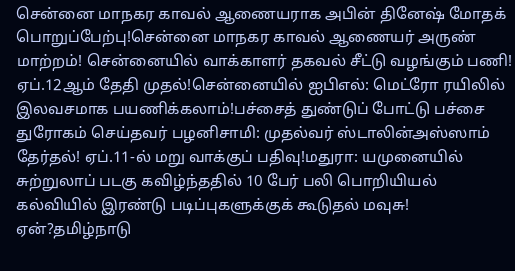சென்னை மாநகர காவல் ஆணையராக அபின் தினேஷ் மோதக் பொறுப்பேற்பு!சென்னை மாநகர காவல் ஆணையர் அருண் மாற்றம்! சென்னையில் வாக்காளர் தகவல் சீட்டு வழங்கும் பணி! ஏப்.12ஆம் தேதி முதல்!சென்னையில் ஐபிஎல்: மெட்ரோ ரயிலில் இலவசமாக பயணிக்கலாம்!பச்சைத் துண்டுப் போட்டு பச்சை துரோகம் செய்தவர் பழனிசாமி: முதல்வர் ஸ்டாலின்அஸ்ஸாம் தேர்தல்! ஏப்.11-ல் மறு வாக்குப் பதிவு!மதுரா: யமுனையில் சுற்றுலாப் படகு கவிழ்ந்ததில் 10 பேர் பலி பொறியியல் கல்வியில் இரண்டு படிப்புகளுக்குக் கூடுதல் மவுசு! ஏன்?தமிழ்நாடு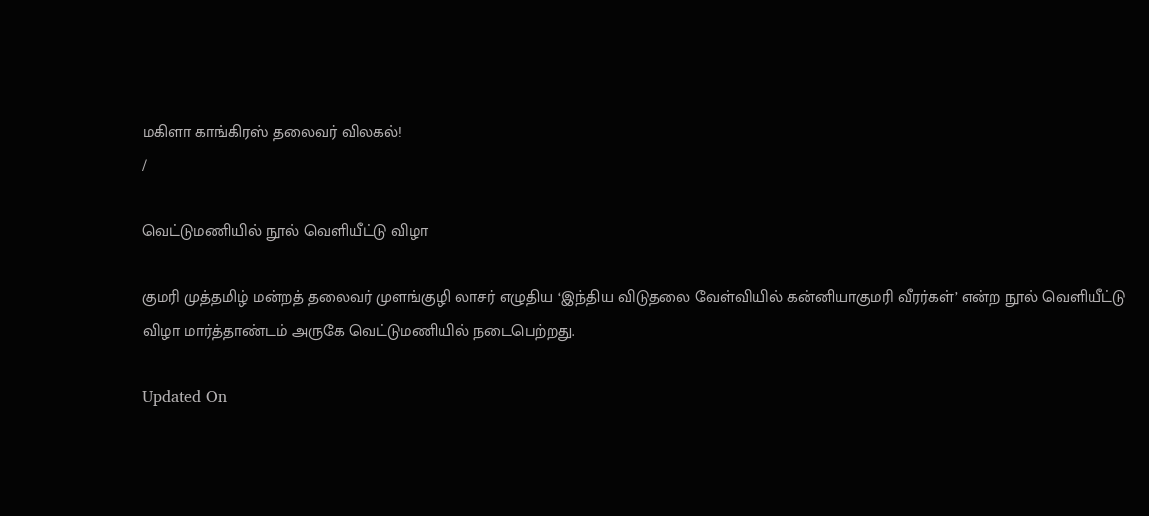மகிளா காங்கிரஸ் தலைவர் விலகல்!
/

வெட்டுமணியில் நூல் வெளியீட்டு விழா

குமரி முத்தமிழ் மன்றத் தலைவர் முளங்குழி லாசர் எழுதிய ‘இந்திய விடுதலை வேள்வியில் கன்னியாகுமரி வீரர்கள்’ என்ற நூல் வெளியீட்டு விழா மார்த்தாண்டம் அருகே வெட்டுமணியில் நடைபெற்றது.

Updated On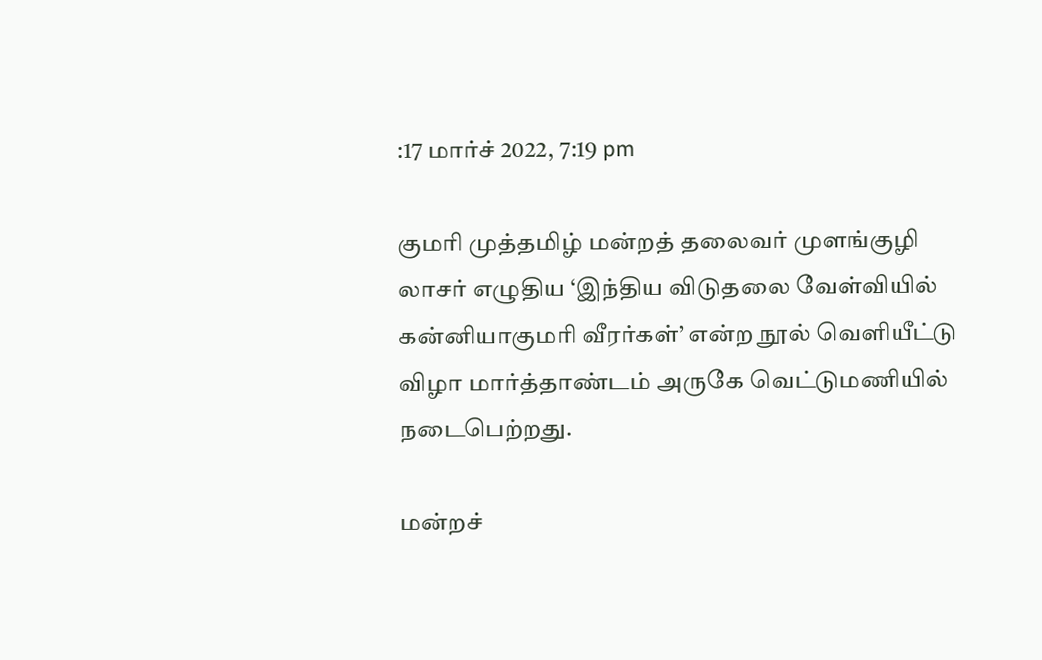:17 மார்ச் 2022, 7:19 pm

குமரி முத்தமிழ் மன்றத் தலைவர் முளங்குழி லாசர் எழுதிய ‘இந்திய விடுதலை வேள்வியில் கன்னியாகுமரி வீரர்கள்’ என்ற நூல் வெளியீட்டு விழா மார்த்தாண்டம் அருகே வெட்டுமணியில் நடைபெற்றது.

மன்றச்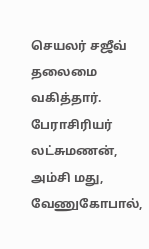செயலர் சஜீவ் தலைமை வகித்தார். பேராசிரியர் லட்சுமணன், அம்சி மது, வேணுகோபால்,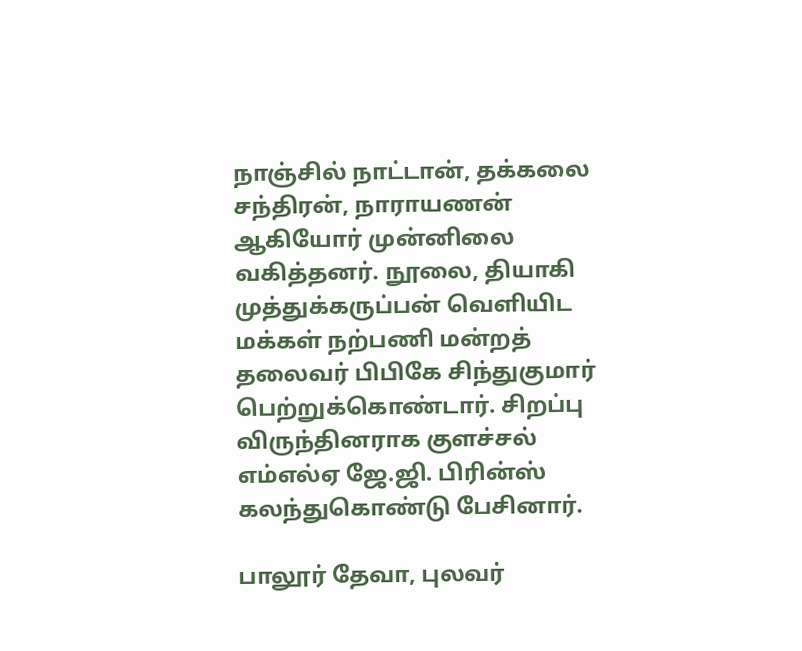நாஞ்சில் நாட்டான், தக்கலை சந்திரன், நாராயணன் ஆகியோர் முன்னிலை வகித்தனர். நூலை, தியாகி முத்துக்கருப்பன் வெளியிட மக்கள் நற்பணி மன்றத் தலைவர் பிபிகே சிந்துகுமார் பெற்றுக்கொண்டார். சிறப்பு விருந்தினராக குளச்சல் எம்எல்ஏ ஜே.ஜி. பிரின்ஸ் கலந்துகொண்டு பேசினார்.

பாலூர் தேவா, புலவர்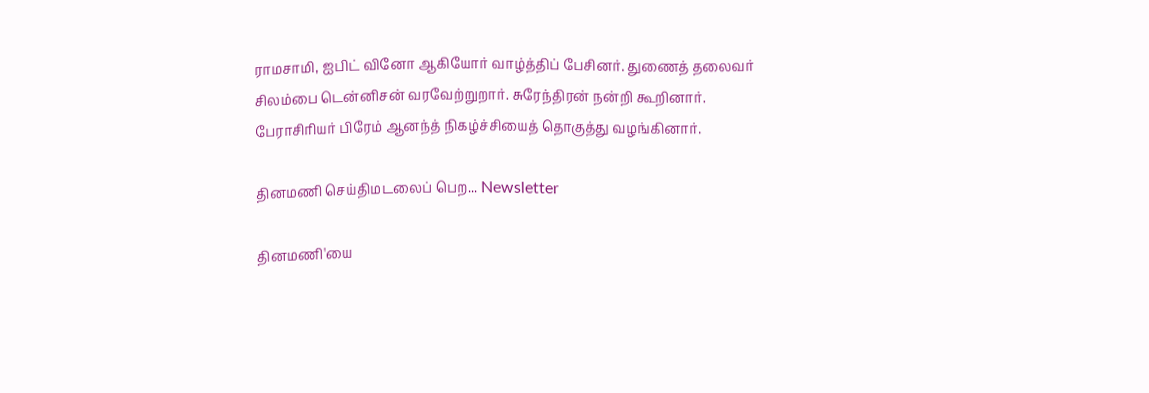ராமசாமி, ஐபிட் வினோ ஆகியோர் வாழ்த்திப் பேசினர். துணைத் தலைவர் சிலம்பை டென்னிசன் வரவேற்றுறார். சுரேந்திரன் நன்றி கூறினார். பேராசிரியர் பிரேம் ஆனந்த் நிகழ்ச்சியைத் தொகுத்து வழங்கினார்.

தினமணி செய்திமடலைப் பெற... Newsletter

தினமணி'யை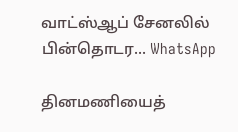வாட்ஸ்ஆப் சேனலில் பின்தொடர... WhatsApp

தினமணியைத்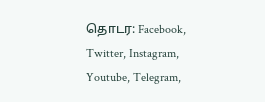தொடர: Facebook, Twitter, Instagram, Youtube, Telegram,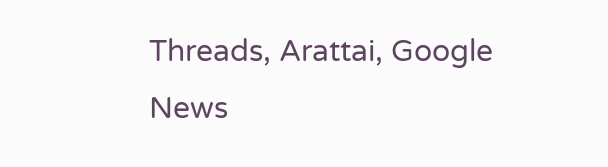Threads, Arattai, Google News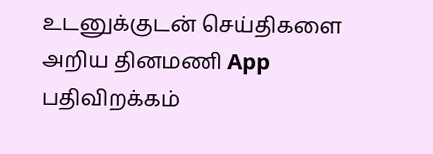உடனுக்குடன் செய்திகளை அறிய தினமணி App பதிவிறக்கம்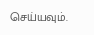செய்யவும்.